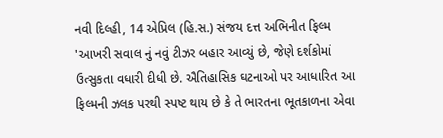નવી દિલ્હી, 14 એપ્રિલ (હિ.સ.) સંજય દત્ત અભિનીત ફિલ્મ 'આખરી સવાલ નું નવું ટીઝર બહાર આવ્યું છે, જેણે દર્શકોમાં ઉત્સુકતા વધારી દીધી છે. ઐતિહાસિક ઘટનાઓ પર આધારિત આ ફિલ્મની ઝલક પરથી સ્પષ્ટ થાય છે કે તે ભારતના ભૂતકાળના એવા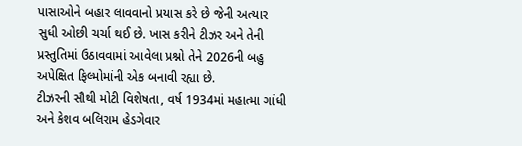પાસાઓને બહાર લાવવાનો પ્રયાસ કરે છે જેની અત્યાર સુધી ઓછી ચર્ચા થઈ છે. ખાસ કરીને ટીઝર અને તેની પ્રસ્તુતિમાં ઉઠાવવામાં આવેલા પ્રશ્નો તેને 2026ની બહુ અપેક્ષિત ફિલ્મોમાંની એક બનાવી રહ્યા છે.
ટીઝરની સૌથી મોટી વિશેષતા, વર્ષ 1934માં મહાત્મા ગાંધી અને કેશવ બલિરામ હેડગેવાર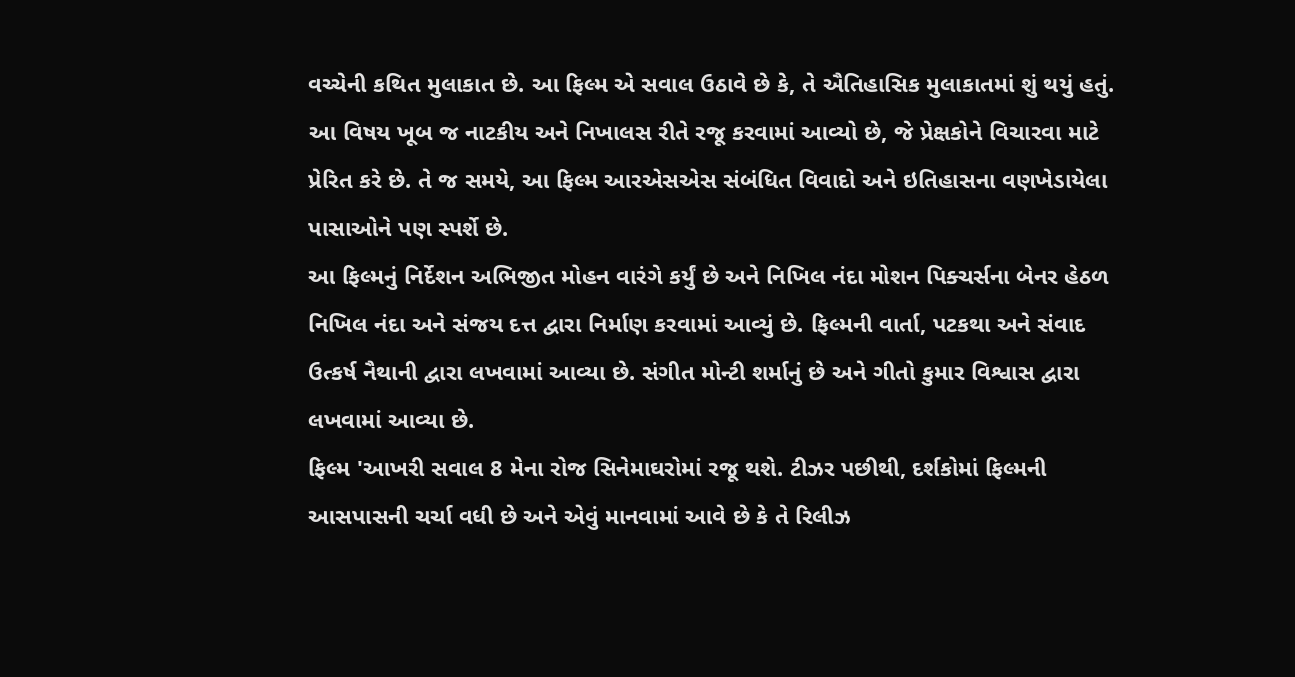વચ્ચેની કથિત મુલાકાત છે. આ ફિલ્મ એ સવાલ ઉઠાવે છે કે, તે ઐતિહાસિક મુલાકાતમાં શું થયું હતું. આ વિષય ખૂબ જ નાટકીય અને નિખાલસ રીતે રજૂ કરવામાં આવ્યો છે, જે પ્રેક્ષકોને વિચારવા માટે પ્રેરિત કરે છે. તે જ સમયે, આ ફિલ્મ આરએસએસ સંબંધિત વિવાદો અને ઇતિહાસના વણખેડાયેલા પાસાઓને પણ સ્પર્શે છે.
આ ફિલ્મનું નિર્દેશન અભિજીત મોહન વારંગે કર્યું છે અને નિખિલ નંદા મોશન પિક્ચર્સના બેનર હેઠળ નિખિલ નંદા અને સંજય દત્ત દ્વારા નિર્માણ કરવામાં આવ્યું છે. ફિલ્મની વાર્તા, પટકથા અને સંવાદ ઉત્કર્ષ નૈથાની દ્વારા લખવામાં આવ્યા છે. સંગીત મોન્ટી શર્માનું છે અને ગીતો કુમાર વિશ્વાસ દ્વારા લખવામાં આવ્યા છે.
ફિલ્મ 'આખરી સવાલ 8 મેના રોજ સિનેમાઘરોમાં રજૂ થશે. ટીઝર પછીથી, દર્શકોમાં ફિલ્મની આસપાસની ચર્ચા વધી છે અને એવું માનવામાં આવે છે કે તે રિલીઝ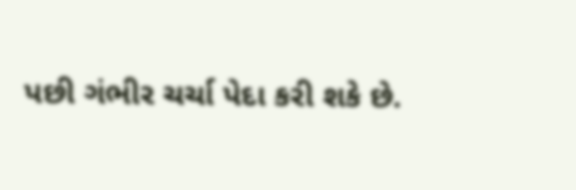પછી ગંભીર ચર્ચા પેદા કરી શકે છે.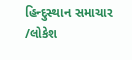હિન્દુસ્થાન સમાચાર /લોકેશ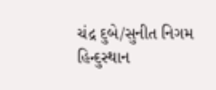ચંદ્ર દુબે/સુનીત નિગમ
હિન્દુસ્થાન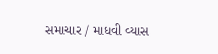સમાચાર / માધવી વ્યાસ